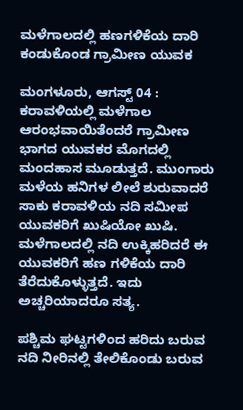ಮಳೆಗಾಲದಲ್ಲಿ ಹಣಗಳಿಕೆಯ ದಾರಿ ಕಂಡುಕೊಂಡ ಗ್ರಾಮೀಣ ಯುವಕ

ಮಂಗಳೂರು, ಆಗಸ್ಟ್ 04 : ಕರಾವಳಿಯಲ್ಲಿ ಮಳೆಗಾಲ ಆರಂಭವಾಯಿತೆಂದರೆ ಗ್ರಾಮೀಣ ಭಾಗದ ಯುವಕರ ಮೊಗದಲ್ಲಿ ಮಂದಹಾಸ ಮೂಡುತ್ತದೆ. ಮುಂಗಾರು ಮಳೆಯ ಹನಿಗಳ ಲೀಲೆ ಶುರುವಾದರೆ ಸಾಕು ಕರಾವಳಿಯ ನದಿ ಸಮೀಪ ಯುವಕರಿಗೆ ಖುಷಿಯೋ ಖುಷಿ. ಮಳೆಗಾಲದಲ್ಲಿ ನದಿ ಉಕ್ಕಿಹರಿದರೆ ಈ ಯುವಕರಿಗೆ ಹಣ ಗಳಿಕೆಯ ದಾರಿ ತೆರೆದುಕೊಳ್ಳುತ್ತದೆ. ಇದು ಅಚ್ಚರಿಯಾದರೂ ಸತ್ಯ.

ಪಶ್ಚಿಮ ಘಟ್ಟಗಳಿಂದ ಹರಿದು ಬರುವ ನದಿ ನೀರಿನಲ್ಲಿ ತೇಲಿಕೊಂಡು ಬರುವ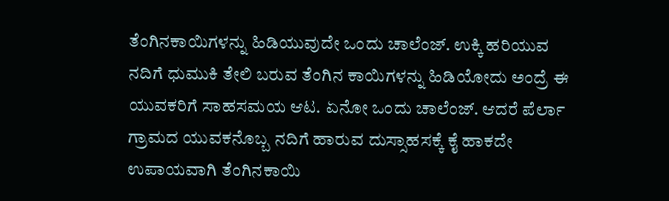ತೆಂಗಿನಕಾಯಿಗಳನ್ನು ಹಿಡಿಯುವುದೇ ಒಂದು ಚಾಲೆಂಜ್. ಉಕ್ಕಿ ಹರಿಯುವ ನದಿಗೆ ಧುಮುಕಿ ತೇಲಿ ಬರುವ ತೆಂಗಿನ ಕಾಯಿಗಳನ್ನು ಹಿಡಿಯೋದು ಅಂದ್ರೆ ಈ ಯುವಕರಿಗೆ ಸಾಹಸಮಯ ಆಟ. ಏನೋ ಒಂದು ಚಾಲೆಂಜ್. ಆದರೆ ಪೆರ್ಲಾ ಗ್ರಾಮದ ಯುವಕನೊಬ್ಬ ನದಿಗೆ ಹಾರುವ ದುಸ್ಸಾಹಸಕ್ಕೆ ಕೈ ಹಾಕದೇ ಉಪಾಯವಾಗಿ ತೆಂಗಿನಕಾಯಿ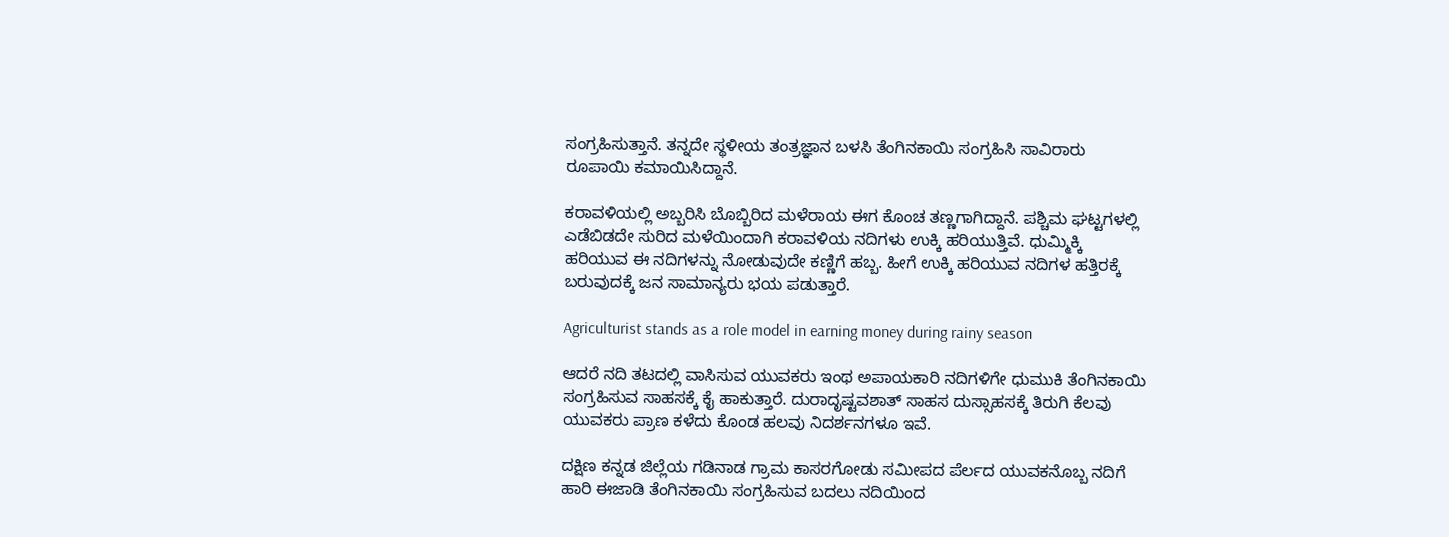ಸಂಗ್ರಹಿಸುತ್ತಾನೆ. ತನ್ನದೇ ಸ್ಥಳೀಯ ತಂತ್ರಜ್ಞಾನ ಬಳಸಿ ತೆಂಗಿನಕಾಯಿ ಸಂಗ್ರಹಿಸಿ ಸಾವಿರಾರು ರೂಪಾಯಿ ಕಮಾಯಿಸಿದ್ದಾನೆ.

ಕರಾವಳಿಯಲ್ಲಿ ಅಬ್ಬರಿಸಿ ಬೊಬ್ಬಿರಿದ ಮಳೆರಾಯ ಈಗ ಕೊಂಚ ತಣ್ಣಗಾಗಿದ್ದಾನೆ. ಪಶ್ಚಿಮ ಘಟ್ಟಗಳಲ್ಲಿ ಎಡೆಬಿಡದೇ ಸುರಿದ ಮಳೆಯಿಂದಾಗಿ ಕರಾವಳಿಯ ನದಿಗಳು ಉಕ್ಕಿ ಹರಿಯುತ್ತಿವೆ. ಧುಮ್ಮಿಕ್ಕಿ ಹರಿಯುವ ಈ ನದಿಗಳನ್ನು ನೋಡುವುದೇ ಕಣ್ಣಿಗೆ ಹಬ್ಬ. ಹೀಗೆ ಉಕ್ಕಿ ಹರಿಯುವ ನದಿಗಳ ಹತ್ತಿರಕ್ಕೆ ಬರುವುದಕ್ಕೆ ಜನ ಸಾಮಾನ್ಯರು ಭಯ ಪಡುತ್ತಾರೆ.

Agriculturist stands as a role model in earning money during rainy season

ಆದರೆ ನದಿ ತಟದಲ್ಲಿ ವಾಸಿಸುವ ಯುವಕರು ಇಂಥ ಅಪಾಯಕಾರಿ ನದಿಗಳಿಗೇ ಧುಮುಕಿ ತೆಂಗಿನಕಾಯಿ ಸಂಗ್ರಹಿಸುವ ಸಾಹಸಕ್ಕೆ ಕೈ ಹಾಕುತ್ತಾರೆ. ದುರಾದೃಷ್ಟವಶಾತ್ ಸಾಹಸ ದುಸ್ಸಾಹಸಕ್ಕೆ ತಿರುಗಿ ಕೆಲವು ಯುವಕರು ಪ್ರಾಣ ಕಳೆದು ಕೊಂಡ ಹಲವು ನಿದರ್ಶನಗಳೂ ಇವೆ.

ದಕ್ಷಿಣ ಕನ್ನಡ ಜಿಲ್ಲೆಯ ಗಡಿನಾಡ ಗ್ರಾಮ ಕಾಸರಗೋಡು ಸಮೀಪದ ಪೆರ್ಲದ ಯುವಕನೊಬ್ಬ ನದಿಗೆ ಹಾರಿ ಈಜಾಡಿ ತೆಂಗಿನಕಾಯಿ ಸಂಗ್ರಹಿಸುವ ಬದಲು ನದಿಯಿಂದ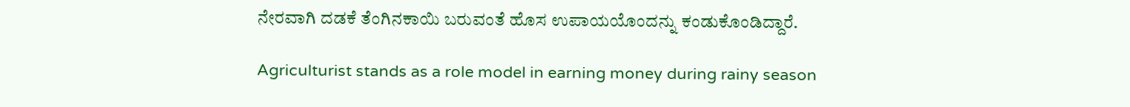ನೇರವಾಗಿ ದಡಕೆ ತೆಂಗಿನಕಾಯಿ ಬರುವಂತೆ ಹೊಸ ಉಪಾಯಯೊಂದನ್ನು ಕಂಡುಕೊಂಡಿದ್ದಾರೆ.

Agriculturist stands as a role model in earning money during rainy season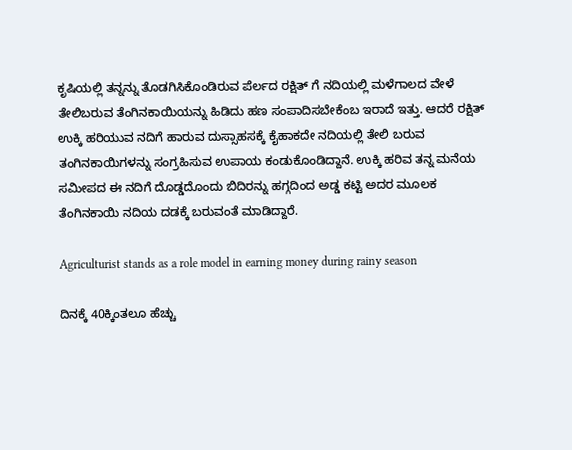ಕೃಷಿಯಲ್ಲಿ ತನ್ನನ್ನು ತೊಡಗಿಸಿಕೊಂಡಿರುವ ಪೆರ್ಲದ ರಕ್ಷಿತ್ ಗೆ ನದಿಯಲ್ಲಿ ಮಳೆಗಾಲದ ವೇಳೆ ತೇಲಿಬರುವ ತೆಂಗಿನಕಾಯಿಯನ್ನು ಹಿಡಿದು ಹಣ ಸಂಪಾದಿಸಬೇಕೆಂಬ ಇರಾದೆ ಇತ್ತು. ಆದರೆ ರಕ್ಷಿತ್ ಉಕ್ಕಿ ಹರಿಯುವ ನದಿಗೆ ಹಾರುವ ದುಸ್ಸಾಹಸಕ್ಕೆ ಕೈಹಾಕದೇ ನದಿಯಲ್ಲಿ ತೇಲಿ ಬರುವ ತಂಗಿನಕಾಯಿಗಳನ್ನು ಸಂಗ್ರಹಿಸುವ ಉಪಾಯ ಕಂಡುಕೊಂಡಿದ್ದಾನೆ. ಉಕ್ಕಿ ಹರಿವ‌ ತನ್ನ ಮನೆಯ ಸಮೀಪದ ಈ ನದಿಗೆ ದೊಡ್ಡದೊಂದು ಬಿದಿರನ್ನು ಹಗ್ಗದಿಂದ ಅಡ್ಡ ಕಟ್ಟಿ ಅದರ ಮೂಲಕ ತೆಂಗಿನಕಾಯಿ ನದಿಯ ದಡಕ್ಕೆ ಬರುವಂತೆ ಮಾಡಿದ್ದಾರೆ.

Agriculturist stands as a role model in earning money during rainy season

ದಿನಕ್ಕೆ 40ಕ್ಕಿಂತಲೂ ಹೆಚ್ಚು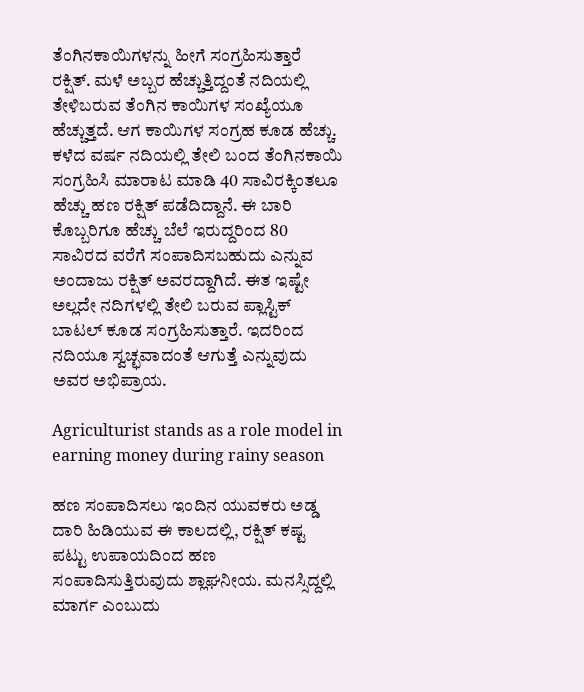ತೆಂಗಿನಕಾಯಿಗಳನ್ನು ಹೀಗೆ ಸಂಗ್ರಹಿಸುತ್ತಾರೆ ರಕ್ಷಿತ್. ಮಳೆ ಅಬ್ಬರ ಹೆಚ್ಚುತ್ತಿದ್ದಂತೆ ನದಿಯಲ್ಲಿ ತೇಳಿಬರುವ ತೆಂಗಿನ ಕಾಯಿಗಳ ಸಂಖ್ಯೆಯೂ ಹೆಚ್ಚುತ್ತದೆ. ಆಗ ಕಾಯಿಗಳ ಸಂಗ್ರಹ ಕೂಡ ಹೆಚ್ಚು. ಕಳೆದ ವರ್ಷ ನದಿಯಲ್ಲಿ ತೇಲಿ ಬಂದ ತೆಂಗಿನಕಾಯಿ ಸಂಗ್ರಹಿಸಿ ಮಾರಾಟ ಮಾಡಿ 40 ಸಾವಿರಕ್ಕಿಂತಲೂ ಹೆಚ್ಚು ಹಣ ರಕ್ಷಿತ್ ಪಡೆದಿದ್ದಾನೆ. ಈ ಬಾರಿ ಕೊಬ್ಬರಿಗೂ ಹೆಚ್ಚು ಬೆಲೆ ಇರುದ್ದರಿಂದ 80 ಸಾವಿರದ ವರೆಗೆ ಸಂಪಾದಿಸಬಹುದು ಎನ್ನುವ ಅಂದಾಜು ರಕ್ಷಿತ್ ಅವರದ್ದಾಗಿದೆ. ಈತ ಇಷ್ಟೇ ಅಲ್ಲದೇ ನದಿಗಳಲ್ಲಿ ತೇಲಿ ಬರುವ ಪ್ಲಾಸ್ಟಿಕ್ ಬಾಟಲ್ ಕೂಡ ಸಂಗ್ರಹಿಸುತ್ತಾರೆ. ಇದರಿಂದ ನದಿಯೂ ಸ್ವಚ್ಛವಾದಂತೆ ಆಗುತ್ತೆ ಎನ್ನುವುದು ಅವರ ಅಭಿಪ್ರಾಯ.

Agriculturist stands as a role model in earning money during rainy season

ಹಣ ಸಂಪಾದಿಸಲು ಇಂದಿನ ಯುವಕರು ಅಡ್ಡ ದಾರಿ ಹಿಡಿಯುವ ಈ ಕಾಲದಲ್ಲಿ, ರಕ್ಷಿತ್ ಕಷ್ಟ ಪಟ್ಟು ಉಪಾಯದಿಂದ ಹಣ ಸಂಪಾದಿಸುತ್ತಿರುವುದು ಶ್ಲಾಘನೀಯ. ಮನಸ್ಸಿದ್ದಲ್ಲಿ ಮಾರ್ಗ ಎಂಬುದು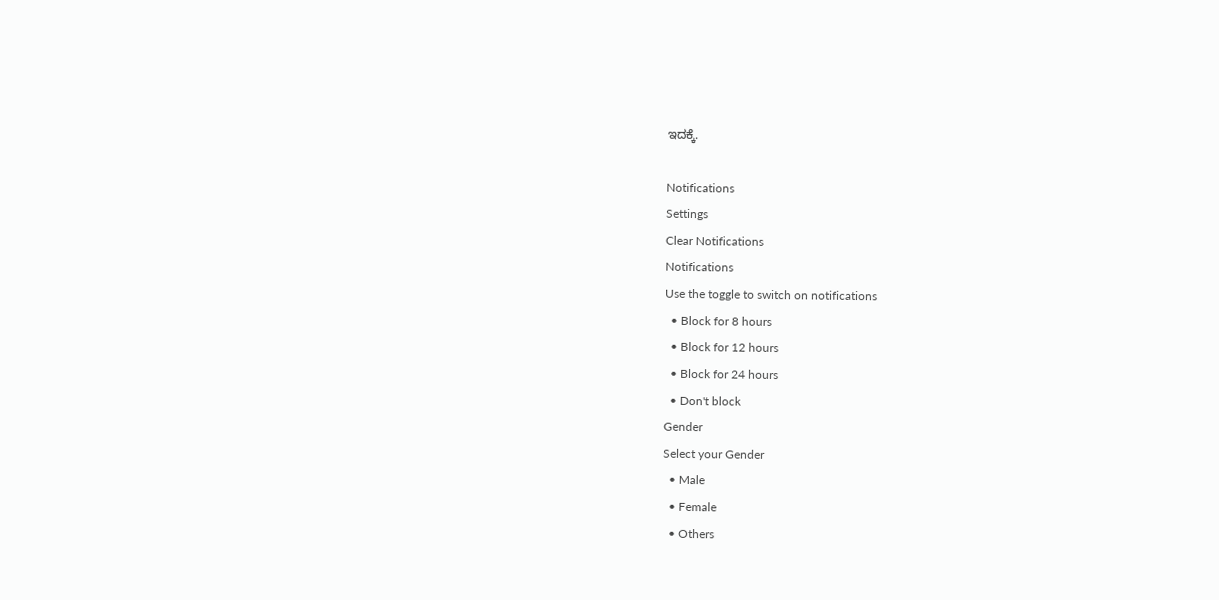ಇದಕ್ಕೆ.

Notifications
Settings
Clear Notifications
Notifications
Use the toggle to switch on notifications
  • Block for 8 hours
  • Block for 12 hours
  • Block for 24 hours
  • Don't block
Gender
Select your Gender
  • Male
  • Female
  • Others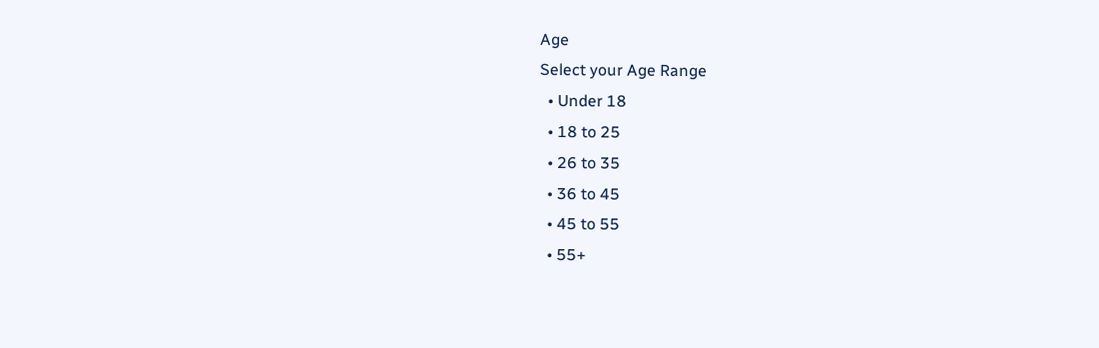Age
Select your Age Range
  • Under 18
  • 18 to 25
  • 26 to 35
  • 36 to 45
  • 45 to 55
  • 55+